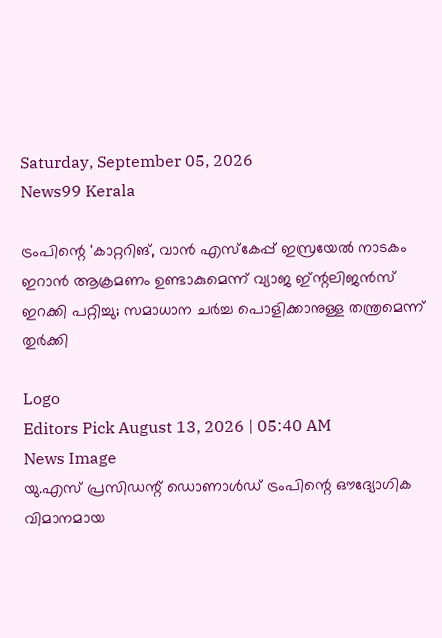Saturday, September 05, 2026
News99 Kerala

ട്രംപിന്റെ 'കാറ്ററിങ്, വാൻ എസ്കേപ്പ് ഇസ്രയേൽ നാടകം ഇറാൻ ആക്രമണം ഉണ്ടാകുമെന്ന് വ്യാജ ഇ്ന്റലിജൻസ് ഇറക്കി പറ്റിച്ചു; സമാധാന ചർച്ച പൊളിക്കാനുള്ള തന്ത്രമെന്ന് തുർക്കി

Logo
Editors Pick August 13, 2026 | 05:40 AM
News Image
യു.എസ് പ്രസിഡന്റ് ഡൊണാൾഡ് ട്രംപിന്റെ ഔദ്യോഗിക വിമാനമായ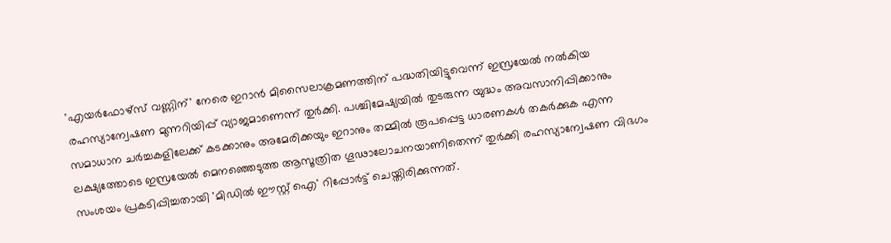'എയർഫോഴ്സ് വണ്ണിന്' നേരെ ഇറാൻ മിസൈലാക്രമണത്തിന് പദ്ധതിയിട്ടുവെന്ന് ഇസ്രയേൽ നൽകിയ രഹസ്യാന്വേഷണ മുന്നറിയിപ്പ് വ്യാജമാണെന്ന് തുർക്കി. പശ്ചിമേഷ്യയിൽ തുടരുന്ന യുദ്ധം അവസാനിപ്പിക്കാനും സമാധാന ചർച്ചകളിലേക്ക് കടക്കാനും അമേരിക്കയും ഇറാനും തമ്മിൽ രൂപപ്പെട്ട ധാരണകൾ തകർക്കുക എന്ന ലക്ഷ്യത്തോടെ ഇസ്രയേൽ മെനഞ്ഞെടുത്ത ആസൂത്രിത ഗൂഢാലോചനയാണിതെന്ന് തുർക്കി രഹസ്യാന്വേഷണ വിഭഗം സംശയം പ്രകടിപ്പിച്ചതായി 'മിഡിൽ ഈസ്റ്റ് ഐ' റിപ്പോർട്ട് ചെയ്തിരിക്കുന്നത്.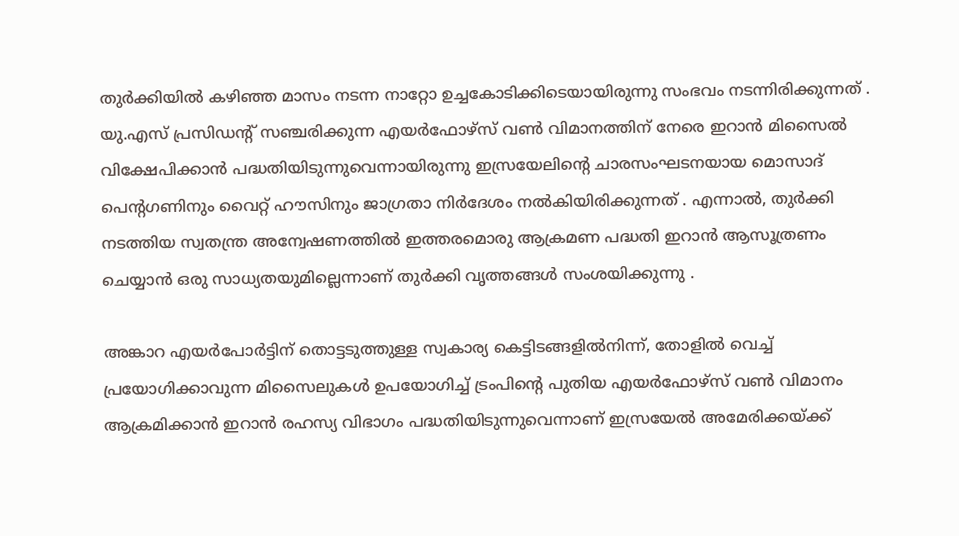തുർക്കിയിൽ കഴിഞ്ഞ മാസം നടന്ന നാറ്റോ ഉച്ചകോടിക്കിടെയായിരുന്നു സംഭവം നടന്നിരിക്കുന്നത് . യു.എസ് പ്രസിഡന്റ് സഞ്ചരിക്കുന്ന എയർഫോഴ്സ് വൺ വിമാനത്തിന് നേരെ ഇറാൻ മിസൈൽ വിക്ഷേപിക്കാൻ പദ്ധതിയിടുന്നുവെന്നായിരുന്നു ഇസ്രയേലിന്റെ ചാരസംഘടനയായ മൊസാദ് പെന്റഗണിനും വൈറ്റ് ഹൗസിനും ജാഗ്രതാ നിർദേശം നൽകിയിരിക്കുന്നത് . എന്നാൽ, തുർക്കി നടത്തിയ സ്വതന്ത്ര അന്വേഷണത്തിൽ ഇത്തരമൊരു ആക്രമണ പദ്ധതി ഇറാൻ ആസൂത്രണം ചെയ്യാൻ ഒരു സാധ്യതയുമില്ലെന്നാണ് തുർക്കി വൃത്തങ്ങൾ സംശയിക്കുന്നു .

അങ്കാറ എയർപോർട്ടിന് തൊട്ടടുത്തുള്ള സ്വകാര്യ കെട്ടിടങ്ങളിൽനിന്ന്, തോളിൽ വെച്ച് പ്രയോഗിക്കാവുന്ന മിസൈലുകൾ ഉപയോഗിച്ച് ട്രംപിന്റെ പുതിയ എയർഫോഴ്സ് വൺ വിമാനം ആക്രമിക്കാൻ ഇറാൻ രഹസ്യ വിഭാഗം പദ്ധതിയിടുന്നുവെന്നാണ് ഇസ്രയേൽ അമേരിക്കയ്ക്ക്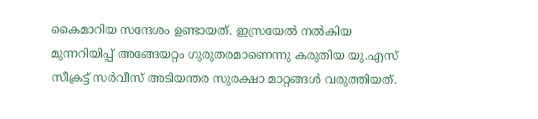കൈമാറിയ സന്ദേശം ഉണ്ടായത്. ഇസ്രയേൽ നൽകിയ മുന്നറിയിപ്പ് അങ്ങേയറ്റം ഗുരുതരമാണെന്നു കരുതിയ യു.എസ് സീക്രട്ട് സർവീസ് അടിയന്തര സുരക്ഷാ മാറ്റങ്ങൾ വരുത്തിയത്.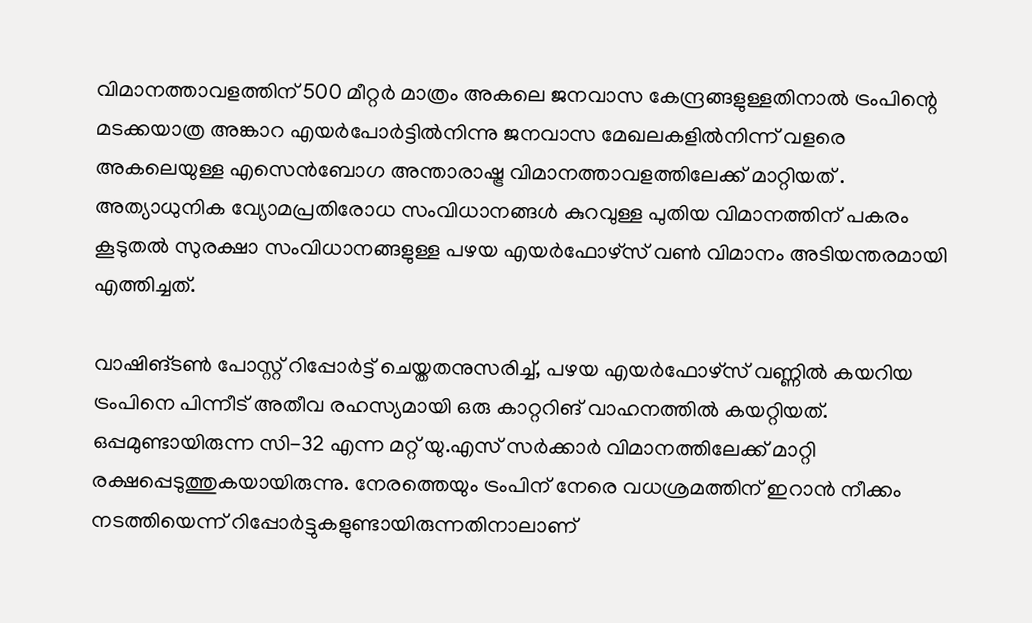വിമാനത്താവളത്തിന് 500 മീറ്റർ മാത്രം അകലെ ജനവാസ കേന്ദ്രങ്ങളുള്ളതിനാൽ ട്രംപിന്റെ മടക്കയാത്ര അങ്കാറ എയർപോർട്ടിൽനിന്നു ജനവാസ മേഖലകളിൽനിന്ന് വളരെ അകലെയുള്ള എസെൻബോഗ അന്താരാഷ്ട്ര വിമാനത്താവളത്തിലേക്ക് മാറ്റിയത് . അത്യാധുനിക വ്യോമപ്രതിരോധ സംവിധാനങ്ങൾ കുറവുള്ള പുതിയ വിമാനത്തിന് പകരം കൂടുതൽ സുരക്ഷാ സംവിധാനങ്ങളുള്ള പഴയ എയർഫോഴ്സ് വൺ വിമാനം അടിയന്തരമായി എത്തിച്ചത്.

വാഷിങ്ടൺ പോസ്റ്റ് റിപ്പോർട്ട് ചെയ്തതനുസരിച്ച്, പഴയ എയർഫോഴ്സ് വണ്ണിൽ കയറിയ ട്രംപിനെ പിന്നീട് അതീവ രഹസ്യമായി ഒരു കാറ്ററിങ് വാഹനത്തിൽ കയറ്റിയത്. ഒപ്പമുണ്ടായിരുന്ന സി-32 എന്ന മറ്റ് യു.എസ് സർക്കാർ വിമാനത്തിലേക്ക് മാറ്റി രക്ഷപ്പെടുത്തുകയായിരുന്നു. നേരത്തെയും ട്രംപിന് നേരെ വധശ്രമത്തിന് ഇറാൻ നീക്കം നടത്തിയെന്ന് റിപ്പോർട്ടുകളുണ്ടായിരുന്നതിനാലാണ്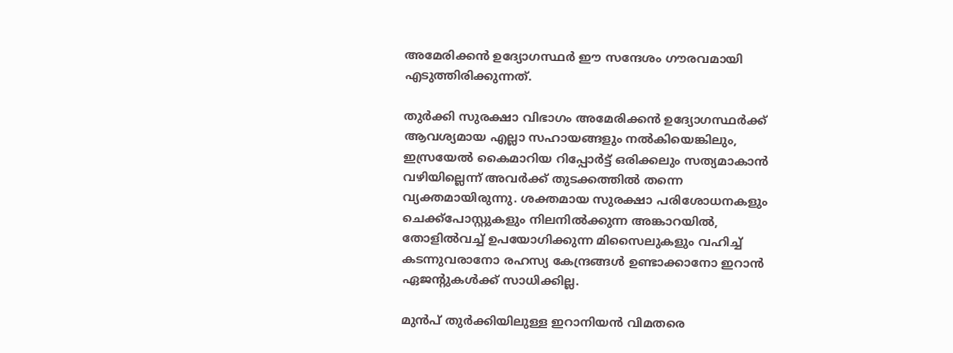അമേരിക്കൻ ഉദ്യോഗസ്ഥർ ഈ സന്ദേശം ഗൗരവമായി എടുത്തിരിക്കുന്നത്.

തുർക്കി സുരക്ഷാ വിഭാഗം അമേരിക്കൻ ഉദ്യോഗസ്ഥർക്ക് ആവശ്യമായ എല്ലാ സഹായങ്ങളും നൽകിയെങ്കിലും, ഇസ്രയേൽ കൈമാറിയ റിപ്പോർട്ട് ഒരിക്കലും സത്യമാകാൻ വഴിയില്ലെന്ന് അവർക്ക് തുടക്കത്തിൽ തന്നെ വ്യക്തമായിരുന്നു. ശക്തമായ സുരക്ഷാ പരിശോധനകളും ചെക്ക്പോസ്റ്റുകളും നിലനിൽക്കുന്ന അങ്കാറയിൽ, തോളിൽവച്ച് ഉപയോഗിക്കുന്ന മിസൈലുകളും വഹിച്ച് കടന്നുവരാനോ രഹസ്യ കേന്ദ്രങ്ങൾ ഉണ്ടാക്കാനോ ഇറാൻ ഏജന്റുകൾക്ക് സാധിക്കില്ല.

മുൻപ് തുർക്കിയിലുള്ള ഇറാനിയൻ വിമതരെ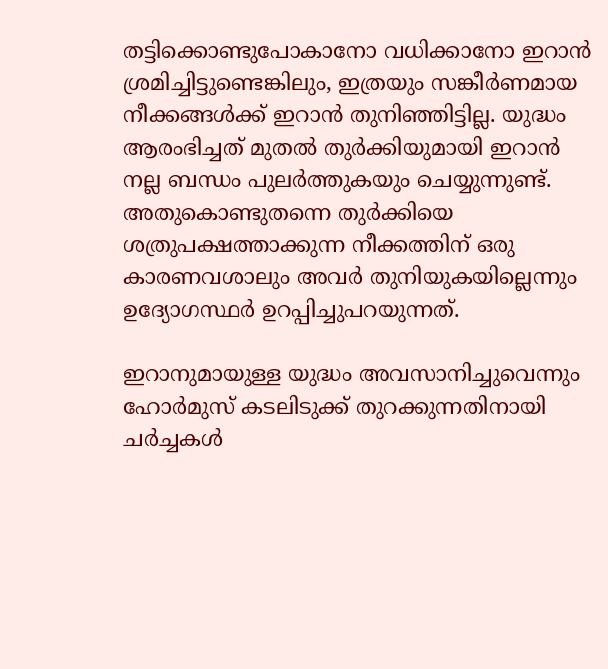തട്ടിക്കൊണ്ടുപോകാനോ വധിക്കാനോ ഇറാൻ ശ്രമിച്ചിട്ടുണ്ടെങ്കിലും, ഇത്രയും സങ്കീർണമായ നീക്കങ്ങൾക്ക് ഇറാൻ തുനിഞ്ഞിട്ടില്ല. യുദ്ധം ആരംഭിച്ചത് മുതൽ തുർക്കിയുമായി ഇറാൻ നല്ല ബന്ധം പുലർത്തുകയും ചെയ്യുന്നുണ്ട്. അതുകൊണ്ടുതന്നെ തുർക്കിയെ ശത്രുപക്ഷത്താക്കുന്ന നീക്കത്തിന് ഒരു കാരണവശാലും അവർ തുനിയുകയില്ലെന്നും ഉദ്യോഗസ്ഥർ ഉറപ്പിച്ചുപറയുന്നത്.

ഇറാനുമായുള്ള യുദ്ധം അവസാനിച്ചുവെന്നും ഹോർമുസ് കടലിടുക്ക് തുറക്കുന്നതിനായി ചർച്ചകൾ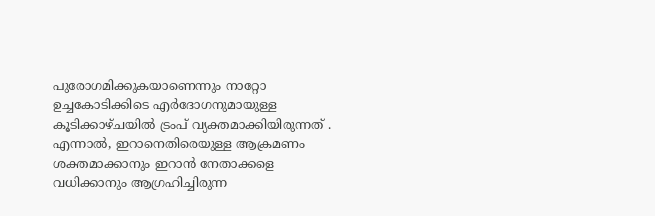പുരോഗമിക്കുകയാണെന്നും നാറ്റോ ഉച്ചകോടിക്കിടെ എർദോഗനുമായുള്ള കൂടിക്കാഴ്ചയിൽ ട്രംപ് വ്യക്തമാക്കിയിരുന്നത് . എന്നാൽ, ഇറാനെതിരെയുള്ള ആക്രമണം ശക്തമാക്കാനും ഇറാൻ നേതാക്കളെ വധിക്കാനും ആഗ്രഹിച്ചിരുന്ന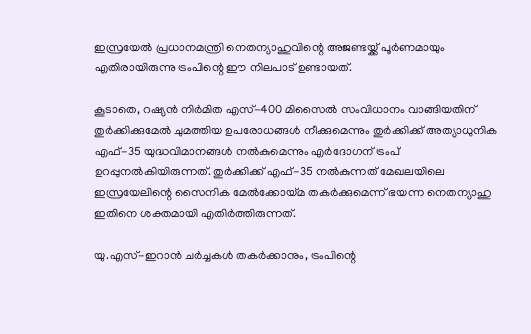ഇസ്രയേൽ പ്രധാനമന്ത്രി നെതന്യാഹുവിന്റെ അജണ്ടയ്ക്ക് പൂർണമായും എതിരായിരുന്നു ട്രംപിന്റെ ഈ നിലപാട് ഉണ്ടായത്.

കൂടാതെ, റഷ്യൻ നിർമിത എസ്-400 മിസൈൽ സംവിധാനം വാങ്ങിയതിന് തുർക്കിക്കുമേൽ ചുമത്തിയ ഉപരോധങ്ങൾ നീക്കുമെന്നും തുർക്കിക്ക് അത്യാധുനിക എഫ്-35 യുദ്ധവിമാനങ്ങൾ നൽകുമെന്നും എർദോഗന് ട്രംപ് ഉറപ്പുനൽകിയിരുന്നത്. തുർക്കിക്ക് എഫ്-35 നൽകുന്നത് മേഖലയിലെ ഇസ്രയേലിന്റെ സൈനിക മേൽക്കോയ്മ തകർക്കുമെന്ന് ഭയന്ന നെതന്യാഹു ഇതിനെ ശക്തമായി എതിർത്തിരുന്നത്.

യു.എസ്-ഇറാൻ ചർച്ചകൾ തകർക്കാനും, ട്രംപിന്റെ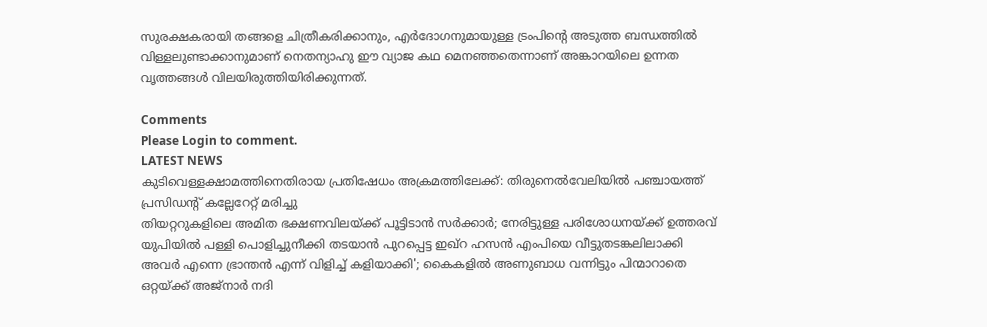സുരക്ഷകരായി തങ്ങളെ ചിത്രീകരിക്കാനും, എർദോഗനുമായുള്ള ട്രംപിന്റെ അടുത്ത ബന്ധത്തിൽ വിള്ളലുണ്ടാക്കാനുമാണ് നെതന്യാഹു ഈ വ്യാജ കഥ മെനഞ്ഞതെന്നാണ് അങ്കാറയിലെ ഉന്നത വൃത്തങ്ങൾ വിലയിരുത്തിയിരിക്കുന്നത്.

Comments
Please Login to comment.
LATEST NEWS
കുടിവെള്ളക്ഷാമത്തിനെതിരായ പ്രതിഷേധം അക്രമത്തിലേക്ക്: തിരുനെൽവേലിയിൽ പഞ്ചായത്ത് പ്രസിഡന്റ് കല്ലേറേറ്റ് മരിച്ചു
തിയറ്ററുകളിലെ അമിത ഭക്ഷണവിലയ്ക്ക് പൂട്ടിടാൻ സർക്കാർ; നേരിട്ടുള്ള പരിശോധനയ്‌ക്ക് ഉത്തരവ്
യുപിയിൽ പള്ളി പൊളിച്ചുനീക്കി തടയാൻ പുറപ്പെട്ട ഇഖ്റ ഹസൻ എംപിയെ വീട്ടുതടങ്കലിലാക്കി
അവർ എന്നെ ഭ്രാന്തൻ എന്ന് വിളിച്ച് കളിയാക്കി'; കൈകളിൽ അണുബാധ വന്നിട്ടും പിന്മാറാതെ ഒറ്റയ്ക്ക് അജ്നാർ നദി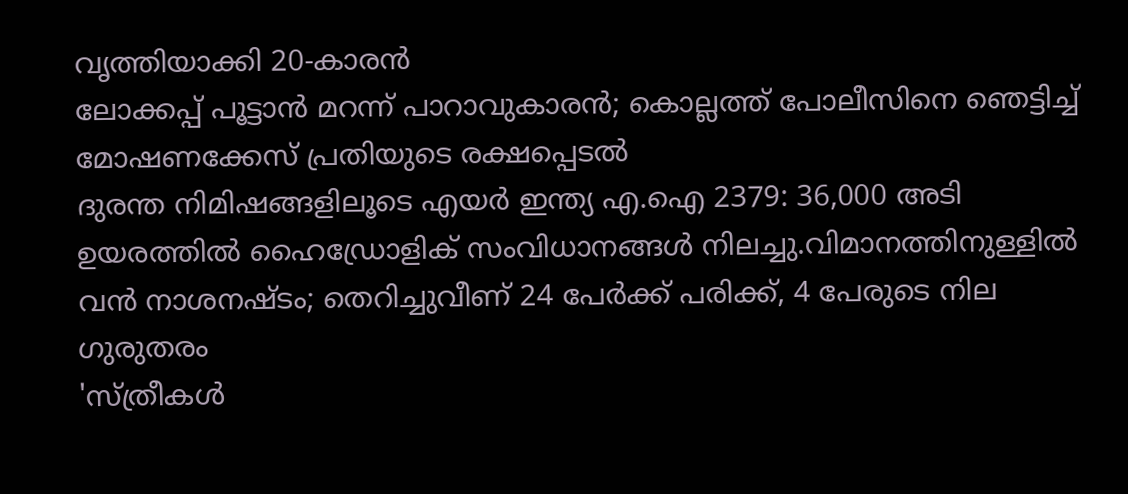വൃത്തിയാക്കി 20-കാരൻ
ലോക്കപ്പ് പൂട്ടാൻ മറന്ന് പാറാവുകാരൻ; കൊല്ലത്ത് പോലീസിനെ ഞെട്ടിച്ച് മോഷണക്കേസ് പ്രതിയുടെ രക്ഷപ്പെടൽ
ദുരന്ത നിമിഷങ്ങളിലൂടെ എയർ ഇന്ത്യ എ.ഐ 2379: 36,000 അടി ഉയരത്തിൽ ഹൈഡ്രോളിക് സംവിധാനങ്ങൾ നിലച്ചു.വിമാനത്തിനുള്ളിൽ വൻ നാശനഷ്ടം; തെറിച്ചുവീണ് 24 പേർക്ക് പരിക്ക്, 4 പേരുടെ നില ഗുരുതരം
'സ്ത്രീകൾ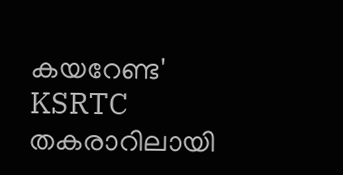കയറേണ്ട' KSRTC തകരാറിലായി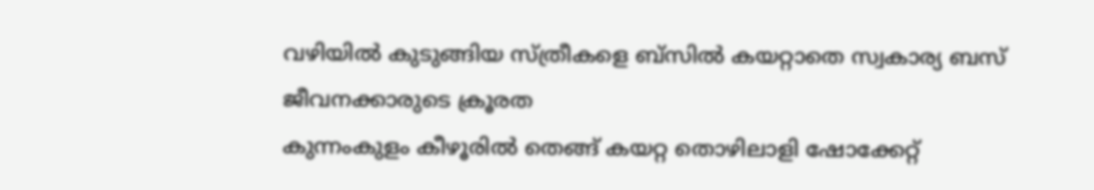വഴിയിൽ കുടുങ്ങിയ സ്ത്രീകളെ ബ്‌സിൽ കയറ്റാതെ സ്വകാര്യ ബസ് ജീവനക്കാരുടെ ക്രൂരത
കുന്നംകുളം കീഴൂരിൽ തെങ്ങ് കയറ്റ തൊഴിലാളി ഷോക്കേറ്റ്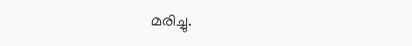മരിച്ചു.